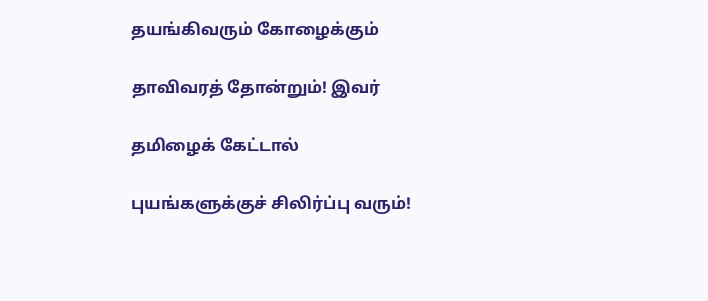தயங்கிவரும் கோழைக்கும்

தாவிவரத் தோன்றும்! இவர்

தமிழைக் கேட்டால்

புயங்களுக்குச் சிலிர்ப்பு வரும்!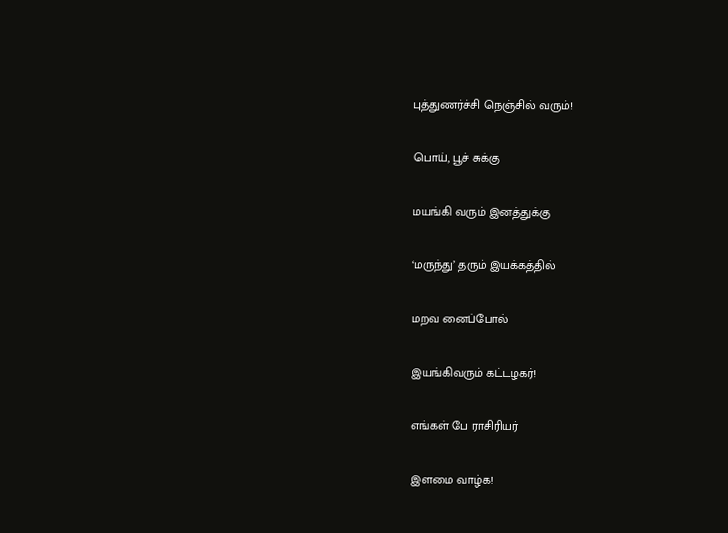புத்துணர்ச்சி நெஞ்சில் வரும்!

பொய், பூச் சுக்கு

மயங்கி வரும் இனத்துக்கு

‘மருந்து’ தரும் இயக்கத்தில்

மறவ னைப்போல்

இயங்கிவரும் கட்டழகர்!

எங்கள் பே ராசிரியர்

இளமை வாழ்க!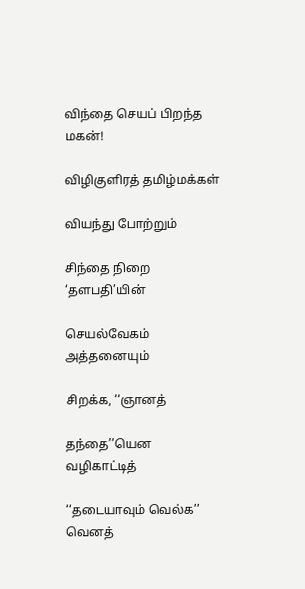விந்தை செயப் பிறந்த மகன்!

விழிகுளிரத் தமிழ்மக்கள்

வியந்து போற்றும்

சிந்தை நிறை ‘தளபதி’யின்

செயல்வேகம் அத்தனையும்

சிறக்க, ‘‘ஞானத்

தந்தை’’யென வழிகாட்டித்

‘‘தடையாவும் வெல்க’’ வெனத்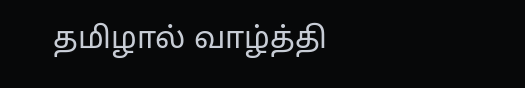தமிழால் வாழ்த்தி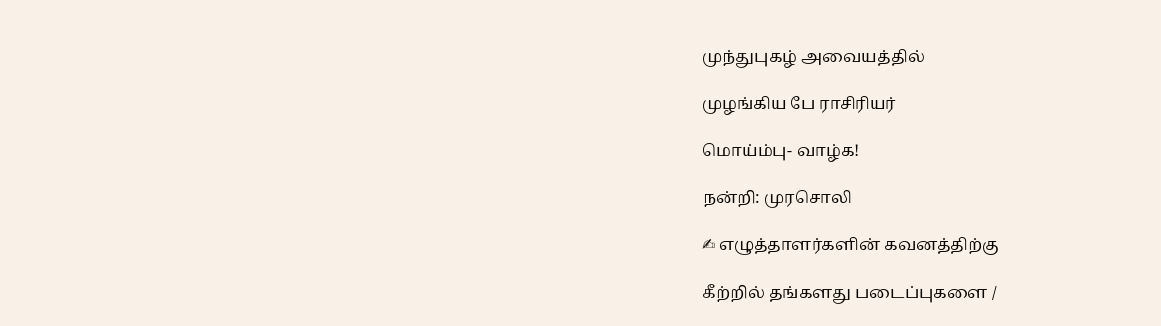முந்துபுகழ் அவையத்தில்

முழங்கிய பே ராசிரியர்

மொய்ம்பு- வாழ்க!

நன்றி: முரசொலி

✍ எழுத்தாளர்களின் கவனத்திற்கு

கீற்றில் தங்களது படைப்புகளை /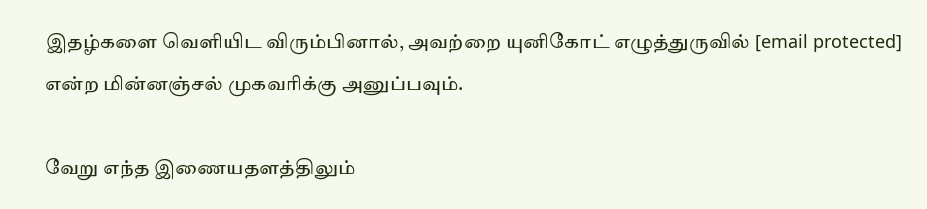இதழ்களை வெளியிட விரும்பினால், அவற்றை யுனிகோட் எழுத்துருவில் [email protected] என்ற மின்னஞ்சல் முகவரிக்கு அனுப்பவும்.

வேறு எந்த இணையதளத்திலும்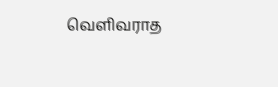வெளிவராத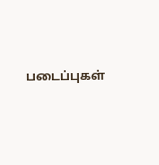படைப்புகள்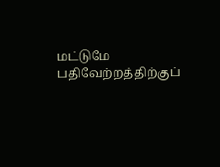மட்டுமே பதிவேற்றத்திற்குப்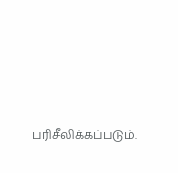பரிசீலிக்கப்படும்.